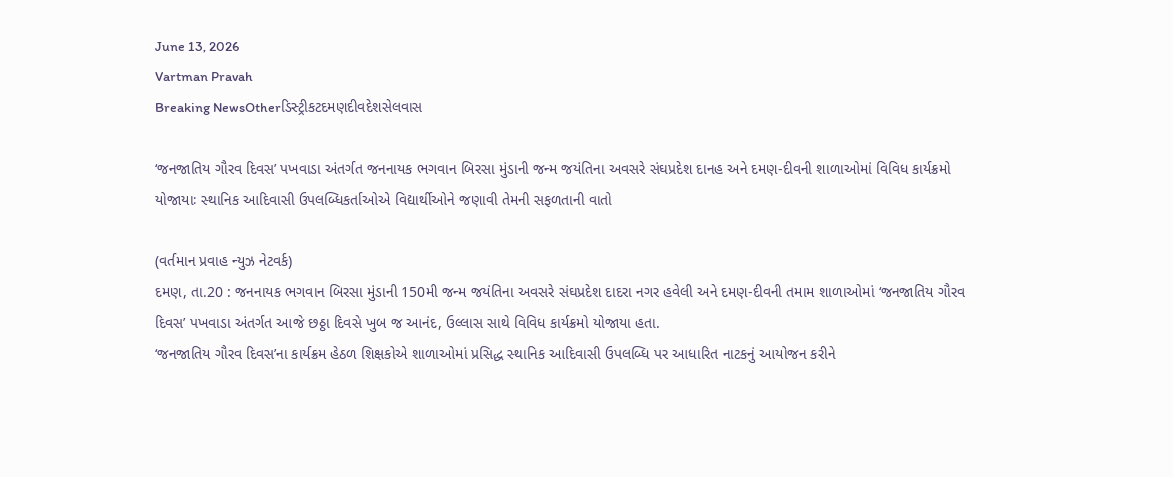June 13, 2026
Vartman Pravah
Breaking NewsOtherડિસ્ટ્રીકટદમણદીવદેશસેલવાસ

‘જનજાતિય ગૌરવ દિવસ’ પખવાડા અંતર્ગત જનનાયક ભગવાન બિરસા મુંડાની જન્‍મ જયંતિના અવસરે સંઘપ્રદેશ દાનહ અને દમણ-દીવની શાળાઓમાં વિવિધ કાર્યક્રમો યોજાયાઃ સ્‍થાનિક આદિવાસી ઉપલબ્‍ધિકર્તાઓએ વિદ્યાર્થીઓને જણાવી તેમની સફળતાની વાતો

(વર્તમાન પ્રવાહ ન્‍યુઝ નેટવર્ક)
દમણ, તા.20 : જનનાયક ભગવાન બિરસા મુંડાની 150મી જન્‍મ જયંતિના અવસરે સંઘપ્રદેશ દાદરા નગર હવેલી અને દમણ-દીવની તમામ શાળાઓમાં ‘જનજાતિય ગૌરવ દિવસ’ પખવાડા અંતર્ગત આજે છઠ્ઠા દિવસે ખુબ જ આનંદ, ઉલ્લાસ સાથે વિવિધ કાર્યક્રમો યોજાયા હતા.
‘જનજાતિય ગૌરવ દિવસ’ના કાર્યક્રમ હેઠળ શિક્ષકોએ શાળાઓમાં પ્રસિદ્ધ સ્‍થાનિક આદિવાસી ઉપલબ્‍ધિ પર આધારિત નાટકનું આયોજન કરીને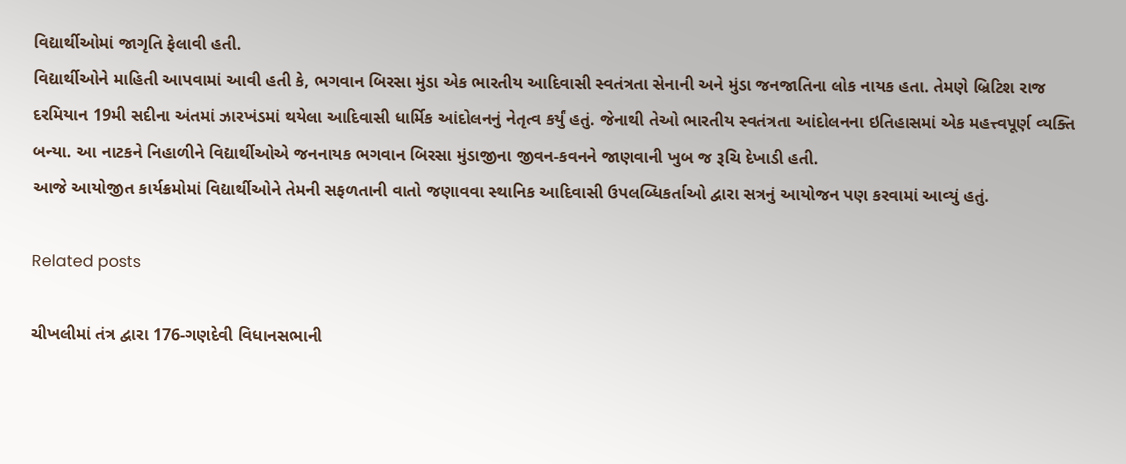વિદ્યાર્થીઓમાં જાગૃતિ ફેલાવી હતી.
વિદ્યાર્થીઓને માહિતી આપવામાં આવી હતી કે, ભગવાન બિરસા મુંડા એક ભારતીય આદિવાસી સ્‍વતંત્રતા સેનાની અને મુંડા જનજાતિના લોક નાયક હતા. તેમણે બ્રિટિશ રાજ દરમિયાન 19મી સદીના અંતમાં ઝારખંડમાં થયેલા આદિવાસી ધાર્મિક આંદોલનનું નેતૃત્‍વ કર્યું હતું. જેનાથી તેઓ ભારતીય સ્‍વતંત્રતા આંદોલનના ઇતિહાસમાં એક મહત્ત્વપૂર્ણ વ્‍યક્‍તિ બન્‍યા. આ નાટકને નિહાળીને વિદ્યાર્થીઓએ જનનાયક ભગવાન બિરસા મુંડાજીના જીવન-કવનને જાણવાની ખુબ જ રૂચિ દેખાડી હતી.
આજે આયોજીત કાર્યક્રમોમાં વિદ્યાર્થીઓને તેમની સફળતાની વાતો જણાવવા સ્‍થાનિક આદિવાસી ઉપલબ્‍ધિકર્તાઓ દ્વારા સત્રનું આયોજન પણ કરવામાં આવ્‍યું હતું.

Related posts

ચીખલીમાં તંત્ર દ્વારા 176-ગણદેવી વિધાનસભાની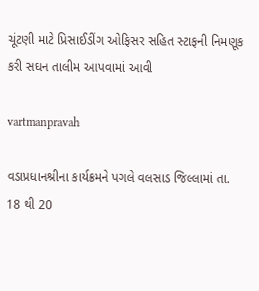ચૂંટણી માટે પ્રિસાઈડીંગ ઓફિસર સહિત સ્‍ટાફની નિમણૂક કરી સઘન તાલીમ આપવામાં આવી

vartmanpravah

વડાપ્રધાનશ્રીના કાર્યક્રમને પગલે વલસાડ જિલ્લામાં તા. 18 થી 20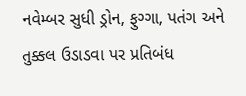નવેમ્બર સુધી ડ્રોન, ફુગ્ગા, પતંગ અને તુક્કલ ઉડાડવા પર પ્રતિબંધ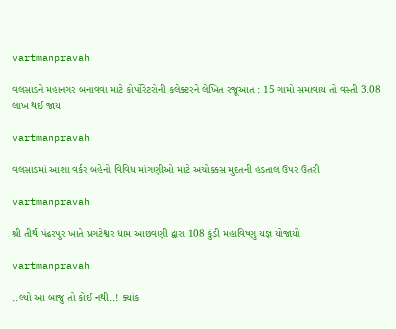vartmanpravah

વલસાડને મહાનગર બનાવવા માટે કોર્પોરેટરોની કલેક્‍ટરને લેખિત રજૂઆત : 15 ગામો સમાવાય તો વસ્‍તી 3.08 લાખ થઈ જાય

vartmanpravah

વલસાડમાં આશા વર્કર બહેનો વિવિધ માંગણીઓ માટે અચોક્કસ મુદતની હડતાલ ઉપર ઉતરી

vartmanpravah

શ્રી તીર્થ પંઢરપુર ખાતે પ્રગટેશ્વર ધામ આછવણી દ્વારા 108 કુંડી મહાવિષ્‍ણુ યજ્ઞ યોજાયો

vartmanpravah

..લ્‍યો આ બાજુ તો કોઈ નથી..! ક્‍યાંક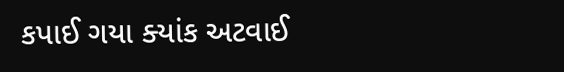કપાઈ ગયા ક્‍યાંક અટવાઈ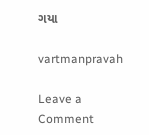ગયા

vartmanpravah

Leave a Comment